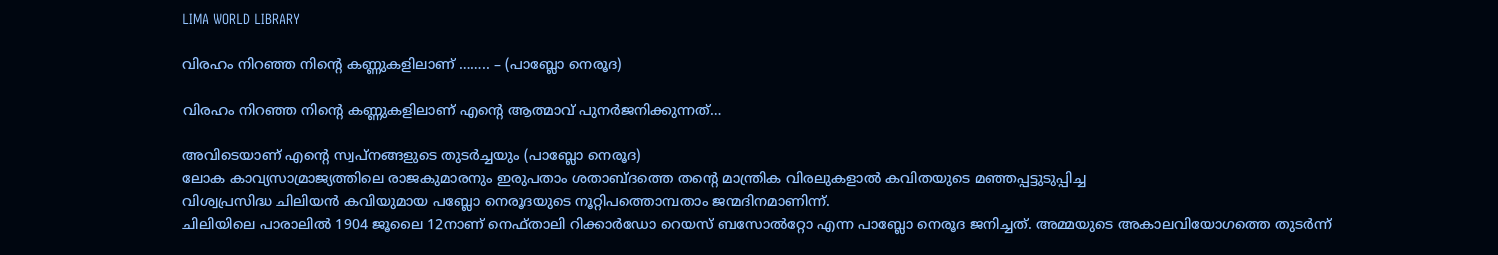LIMA WORLD LIBRARY

വിരഹം നിറഞ്ഞ നിന്റെ കണ്ണുകളിലാണ് …….. – (പാബ്ലോ നെരൂദ)

വിരഹം നിറഞ്ഞ നിന്റെ കണ്ണുകളിലാണ് എന്റെ ആത്മാവ് പുനർജനിക്കുന്നത്…

അവിടെയാണ് എന്റെ സ്വപ്നങ്ങളുടെ തുടർച്ചയും (പാബ്ലോ നെരൂദ)
ലോക കാവ്യസാമ്രാജ്യത്തിലെ രാജകുമാരനും ഇരുപതാം ശതാബ്ദത്തെ തന്റെ മാന്ത്രിക വിരലുകളാല്‍ കവിതയുടെ മഞ്ഞപ്പട്ടുടുപ്പിച്ച
വിശ്വപ്രസിദ്ധ ചിലിയന്‍ കവിയുമായ പബ്ലോ നെരൂദയുടെ നൂറ്റിപത്തൊമ്പതാം ജന്മദിനമാണിന്ന്.
ചിലിയിലെ പാരാലിൽ 1904 ജൂലൈ 12നാണ് നെഫ്താലി റിക്കാർഡോ റെയസ് ബസോൽറ്റോ എന്ന പാബ്ലോ നെരൂദ ജനിച്ചത്. അമ്മയുടെ അകാലവിയോഗത്തെ തുടർന്ന്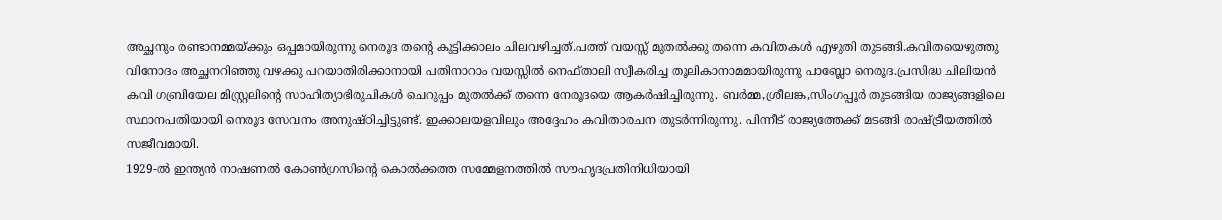അച്ഛനും രണ്ടാനമ്മയ്ക്കും ഒപ്പമായിരുന്നു നെരൂദ തന്റെ കുട്ടിക്കാലം ചിലവഴിച്ചത്.പത്ത് വയസ്സ് മുതൽക്കു തന്നെ കവിതകൾ എഴുതി തുടങ്ങി.കവിതയെഴുത്തു വിനോദം അച്ഛനറിഞ്ഞു വഴക്കു പറയാതിരിക്കാനായി പതിനാറാം വയസ്സിൽ നെഫ്താലി സ്വീകരിച്ച തൂലികാനാമമായിരുന്നു പാബ്ലോ നെരൂദ.പ്രസിദ്ധ ചിലിയൻ കവി ഗബ്രിയേല മിസ്റ്റ്രലിന്റെ സാഹിത്യാഭിരുചികൾ ചെറുപ്പം മുതൽക്ക് തന്നെ നേരൂദയെ ആകർഷിച്ചിരുന്നു. ബര്‍മ്മ,ശ്രീലങ്ക,സിംഗപ്പൂര്‍ തുടങ്ങിയ രാജ്യങ്ങളിലെ സ്ഥാനപതിയായി നെരൂദ സേവനം അനുഷ്ഠിച്ചിട്ടുണ്ട്. ഇക്കാലയളവിലും അദ്ദേഹം കവിതാരചന തുടര്‍ന്നിരുന്നു. പിന്നീട് രാജ്യത്തേക്ക് മടങ്ങി രാഷ്ട്രീയത്തില്‍ സജീവമായി.
1929-ല്‍ ഇന്ത്യന്‍ നാഷണല്‍ കോണ്‍ഗ്രസിന്റെ കൊല്‍ക്കത്ത സമ്മേളനത്തില്‍ സൗഹൃദപ്രതിനിധിയായി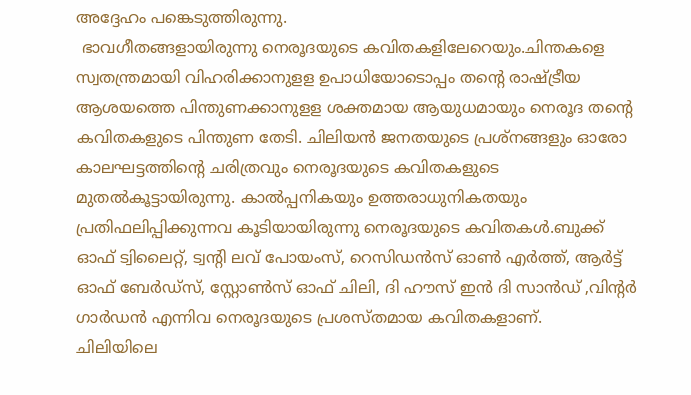അദ്ദേഹം പങ്കെടുത്തിരുന്നു.
 ഭാവഗീതങ്ങളായിരുന്നു നെരൂദയുടെ കവിതകളിലേറെയും.ചിന്തകളെ സ്വതന്ത്രമായി വിഹരിക്കാനുളള ഉപാധിയോടൊപ്പം തന്റെ രാഷ്ട്രീയ ആശയത്തെ പിന്തുണക്കാനുളള ശക്തമായ ആയുധമായും നെരൂദ തന്റെ കവിതകളുടെ പിന്തുണ തേടി. ചിലിയൻ ജനതയുടെ പ്രശ്നങ്ങളും ഓരോ കാലഘട്ടത്തിന്റെ ചരിത്രവും നെരൂദയുടെ കവിതകളുടെ മുതൽകൂട്ടായിരുന്നു. കാൽപ്പനികയും ഉത്തരാധുനികതയും പ്രതിഫലിപ്പിക്കുന്നവ കൂടിയായിരുന്നു നെരൂദയുടെ കവിതകള്‍.ബുക്ക് ഓഫ് ട്വിലൈറ്റ്, ട്വന്റി ലവ് പോയംസ്, റെസിഡൻസ് ഓൺ എർത്ത്, ആർട്ട് ഓഫ് ബേർഡ്സ്, സ്റ്റോൺസ് ഓഫ് ചിലി, ദി ഹൗസ് ഇൻ ദി സാൻഡ് ,വിന്റർ ഗാർഡൻ എന്നിവ നെരൂദയുടെ പ്രശസ്തമായ കവിതകളാണ്.
ചിലിയിലെ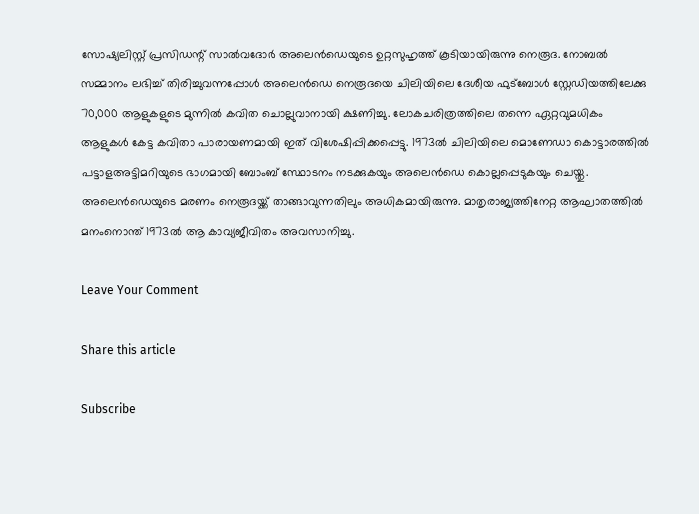സോഷ്യലിസ്റ്റ് പ്രസിഡന്റ് സാൽവദോർ അലെൻഡെയുടെ ഉറ്റസുഹൃത്ത് കൂടിയായിരുന്നു നെരൂദ. നോബൽ സമ്മാനം ലഭിച്ച് തിരിച്ചുവന്നപ്പോൾ അലെൻഡെ നെരൂദയെ ചിലിയിലെ ദേശീയ ഫുട്ബോൾ സ്റ്റേഡിയത്തിലേക്കു 70,000 ആളുകളുടെ മുന്നിൽ കവിത ചൊല്ലുവാനായി ക്ഷണിച്ചു. ലോകചരിത്രത്തിലെ തന്നെ ഏറ്റവുമധികം ആളുകൾ കേട്ട കവിതാ പാരായണമായി ഇത് വിശേഷിപ്പിക്കപ്പെട്ടു. 1973ൽ ചിലിയിലെ മൊണേഡാ കൊട്ടാരത്തിൽ പട്ടാളഅട്ടിമറിയുടെ ഭാഗമായി ബോംബ് സ്ഥോടനം നടക്കുകയും അലെൻഡെ കൊല്ലപ്പെടുകയും ചെയ്തു. അലെൻഡെയുടെ മരണം നെരൂദയ്ക്ക് താങ്ങാവുന്നതിലും അധികമായിരുന്നു. മാതൃരാജ്യത്തിനേറ്റ ആഘാതത്തിൽ മനംനൊന്ത് 1973ൽ ആ കാവ്യജീവിതം അവസാനിച്ചു.

Leave Your Comment

Share this article

Subscribe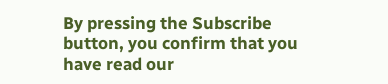By pressing the Subscribe button, you confirm that you have read our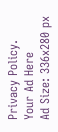Privacy Policy.
Your Ad Here
Ad Size: 336x280 px